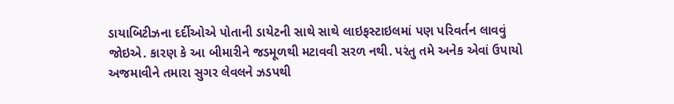ડાયાબિટીઝના દર્દીઓએ પોતાની ડાયેટની સાથે સાથે લાઇફસ્ટાઇલમાં પણ પરિવર્તન લાવવું જોઇએ. કારણ કે આ બીમારીને જડમૂળથી મટાવવી સરળ નથી. પરંતુ તમે અનેક એવાં ઉપાયો અજમાવીને તમારા સુગર લેવલને ઝડપથી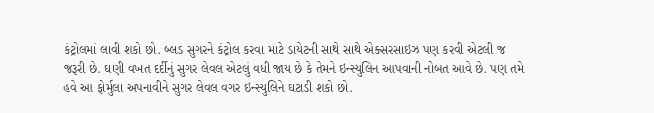કંટ્રોલમાં લાવી શકો છો. બ્લડ સુગરને કંટ્રોલ કરવા માટે ડાયેટની સાથે સાથે એક્સરસાઇઝ પણ કરવી એટલી જ જરૂરી છે. ઘણી વખત દર્દીનું સુગર લેવલ એટલું વધી જાય છે કે તેમને ઇન્સ્યુલિન આપવાની નોબત આવે છે. પણ તમે હવે આ ફોર્મુલા અપનાવીને સુગર લેવલ વગર ઇન્સ્યુલિને ઘટાડી શકો છો.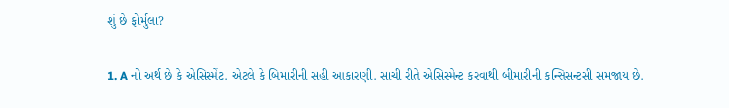શું છે ફોર્મુલા?

1. A નો અર્થ છે કે એસિસ્મેંટ. એટલે કે બિમારીની સહી આકારણી. સાચી રીતે એસિસ્મેન્ટ કરવાથી બીમારીની કન્સિસન્ટસી સમજાય છે.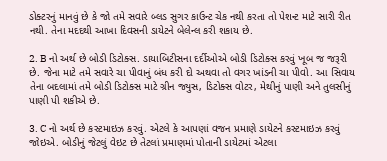ડોક્ટરનું માનવું છે કે જો તમે સવારે બ્લડ સુગર કાઉન્ટ ચેક નથી કરતા તો પેશન્ટ માટે સારી રીત નથી. તેના મદદથી આખા દિવસની ડાયેટને બેલેન્લ કરી શકાય છે.

2. B નો અર્થ છે બોડી ડિટોક્સ. ડાયાબિટીસના દર્દીઓએ બોડી ડિટોક્સ કરવું ખૂબ જ જરૂરી છે. જેના માટે તમે સવારે ચા પીવાનું બંધ કરી દો અથવા તો વગર ખાંડની ચા પીવો. આ સિવાય તેના બદલામાં તમે બોડી ડિટોક્સ માટે ગ્રીન જ્યુસ, ડિટોક્સ વોટર, મેથીનું પાણી અને તુલસીનું પાણી પી શકીએ છે.

3. C નો અર્થ છે કસ્ટમાઇઝ કરવું. એટલે કે આપણાં વજન પ્રમાણે ડાયેટને કસ્ટમાઇઝ કરવું જોઇએ. બોડીનું જેટલું વેઇટ છે તેટલાં પ્રમાણમાં પોતાની ડાયેટમાં એટલા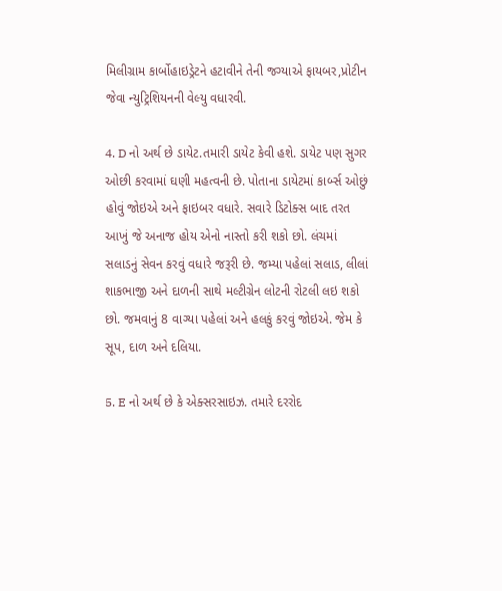મિલીગ્રામ કાર્બોહાઇડ્રેટને હટાવીને તેની જગ્યાએ ફાયબર,પ્રોટીન જેવા ન્યુટ્રિશિયનની વેલ્યુ વધારવી.

4. D નો અર્થ છે ડાયેટ.તમારી ડાયેટ કેવી હશે. ડાયેટ પણ સુગર ઓછી કરવામાં ઘણી મહત્વની છે. પોતાના ડાયેટમાં કાર્બ્સ ઓછું હોવું જોઇએ અને ફાઇબર વધારે. સવારે ડિટોક્સ બાદ તરત આખું જે અનાજ હોય એનો નાસ્તો કરી શકો છો. લંચમાં સલાડનું સેવન કરવું વધારે જરૂરી છે. જમ્યા પહેલાં સલાડ, લીલાં શાકભાજી અને દાળની સાથે મલ્ટીગ્રેન લોટની રોટલી લઇ શકો છો. જમવાનું 8 વાગ્યા પહેલાં અને હલકું કરવું જોઇએ. જેમ કે સૂપ, દાળ અને દલિયા.

5. E નો અર્થ છે કે એક્સરસાઇઝ. તમારે દરરોદ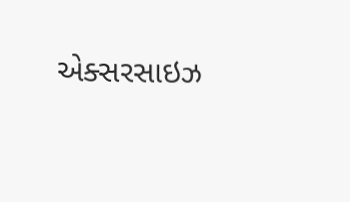એક્સરસાઇઝ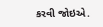કરવી જોઇએ.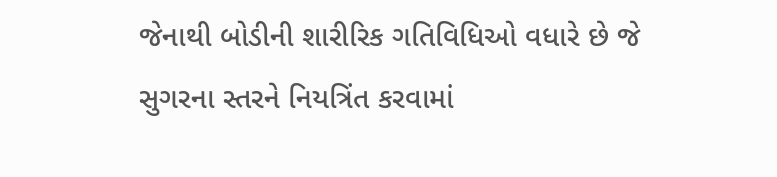જેનાથી બોડીની શારીરિક ગતિવિધિઓ વધારે છે જે સુગરના સ્તરને નિયત્રિંત કરવામાં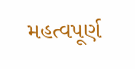મહત્વપૂર્ણ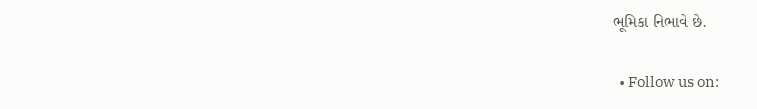ભૂમિકા નિભાવે છે.

  • Follow us on: